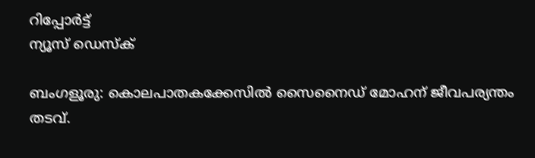റിപ്പോര്‍ട്ട്
ന്യൂസ് ഡെസ്ക്

ബംഗളൂരു: കൊലപാതകക്കേസില്‍ സൈനൈഡ് മോഹന് ജീവപര്യന്തം തടവ്.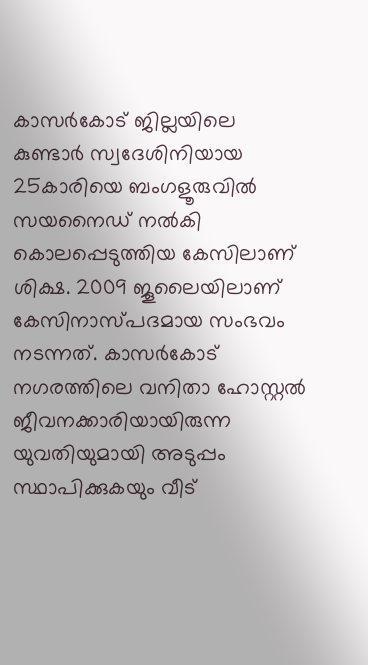കാസര്‍കോട് ജില്ലയിലെ കുണ്ടാര്‍ സ്വദേശിനിയായ 25കാരിയെ ബംഗളൂരുവില്‍ സയനൈഡ് നല്‍കി കൊലപ്പെടുത്തിയ കേസിലാണ് ശിക്ഷ. 2009 ജൂലൈയിലാണ് കേസിനാസ്പദമായ സംഭവം നടന്നത്. കാസര്‍കോട് നഗരത്തിലെ വനിതാ ഹോസ്റ്റല്‍ ജീവനക്കാരിയായിരുന്ന യുവതിയുമായി അടുപ്പം സ്ഥാപിക്കുകയും വീട്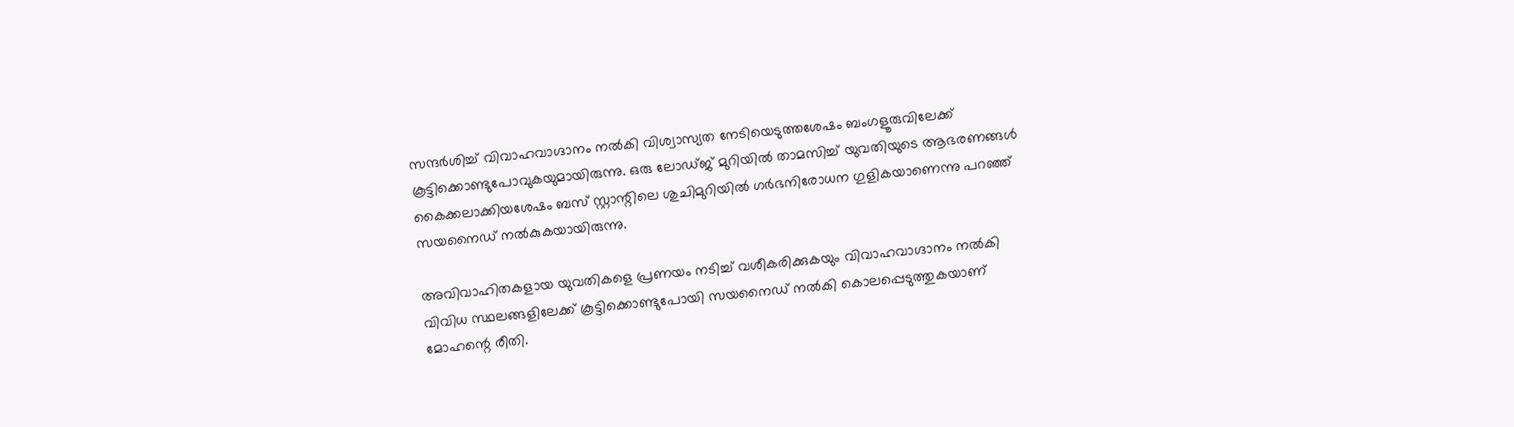സന്ദര്‍ശിച്ച് വിവാഹവാഗ്ദാനം നല്‍കി വിശ്വാസ്യത നേടിയെടുത്തശേഷം ബംഗളൂരുവിലേക്ക് കൂട്ടിക്കൊണ്ടുപോവുകയുമായിരുന്നു. ഒരു ലോഡ്ജ് മുറിയില്‍ താമസിച്ച് യുവതിയുടെ ആഭരണങ്ങള്‍ കൈക്കലാക്കിയശേഷം ബസ് സ്റ്റാന്റിലെ ശുചിമുറിയില്‍ ഗര്‍ഭനിരോധന ഗുളികയാണെന്നു പറഞ്ഞ് സയനൈഡ് നല്‍കുകയായിരുന്നു.

അവിവാഹിതകളായ യുവതികളെ പ്രണയം നടിച്ച് വശീകരിക്കുകയും വിവാഹവാഗ്ദാനം നല്‍കി വിവിധ സ്ഥലങ്ങളിലേക്ക് കൂട്ടിക്കൊണ്ടുപോയി സയനൈഡ് നല്‍കി കൊലപ്പെടുത്തുകയാണ് മോഹന്റെ രീതി.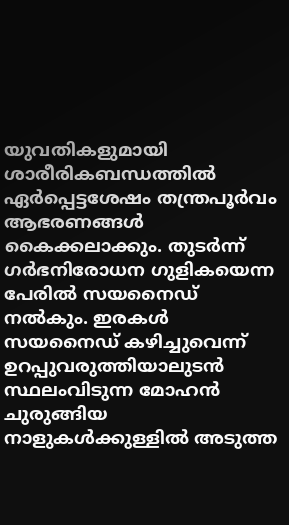യുവതികളുമായി ശാരീരികബന്ധത്തില്‍ ഏര്‍പ്പെട്ടശേഷം തന്ത്രപൂര്‍വം ആഭരണങ്ങള്‍ കൈക്കലാക്കും. തുടര്‍ന്ന് ഗര്‍ഭനിരോധന ഗുളികയെന്ന പേരില്‍ സയനൈഡ് നല്‍കും. ഇരകള്‍ സയനൈഡ് കഴിച്ചുവെന്ന് ഉറപ്പുവരുത്തിയാലുടന്‍ സ്ഥലംവിടുന്ന മോഹന്‍ ചുരുങ്ങിയ നാളുകള്‍ക്കുള്ളില്‍ അടുത്ത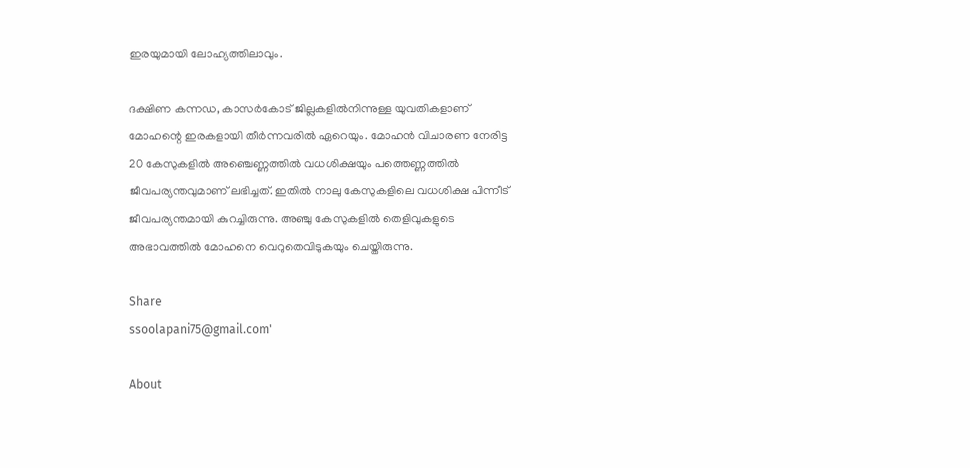ഇരയുമായി ലോഹ്യത്തിലാവും.

ദക്ഷിണ കന്നഡ, കാസര്‍കോട് ജില്ലകളില്‍നിന്നുള്ള യുവതികളാണ് മോഹന്റെ ഇരകളായി തീര്‍ന്നവരില്‍ ഏറെയും. മോഹന്‍ വിചാരണ നേരിട്ട 20 കേസുകളില്‍ അഞ്ചെണ്ണത്തില്‍ വധശിക്ഷയും പത്തെണ്ണത്തില്‍ ജീവപര്യന്തവുമാണ് ലഭിച്ചത്. ഇതില്‍ നാലു കേസുകളിലെ വധശിക്ഷ പിന്നീട് ജീവപര്യന്തമായി കുറച്ചിരുന്നു. അഞ്ചു കേസുകളില്‍ തെളിവുകളുടെ അഭാവത്തില്‍ മോഹനെ വെറുതെവിടുകയും ചെയ്തിരുന്നു.

Share
ssoolapani75@gmail.com'

About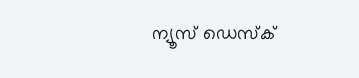ന്യൂസ് ഡെസ്ക്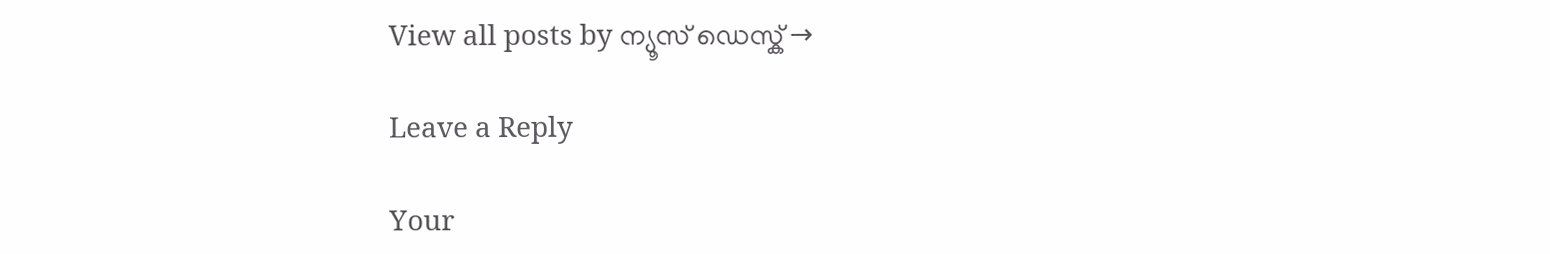View all posts by ന്യൂസ് ഡെസ്ക് →

Leave a Reply

Your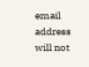email address will not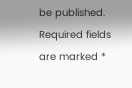be published. Required fields are marked *